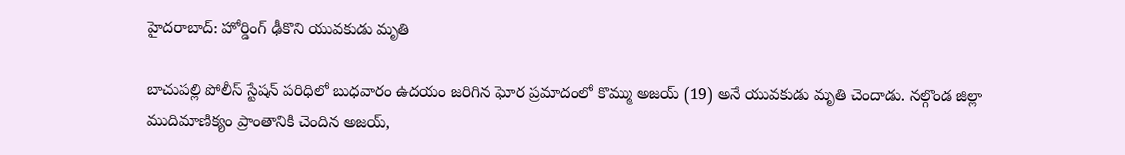హైదరాబాద్: హోర్డింగ్ ఢీకొని యువకుడు మృతి

బాచుపల్లి పోలీస్ స్టేషన్ పరిధిలో బుధవారం ఉదయం జరిగిన ఘోర ప్రమాదంలో కొమ్ము అజయ్ (19) అనే యువకుడు మృతి చెందాడు. నల్గొండ జిల్లా ముదిమాణిక్యం ప్రాంతానికి చెందిన అజయ్,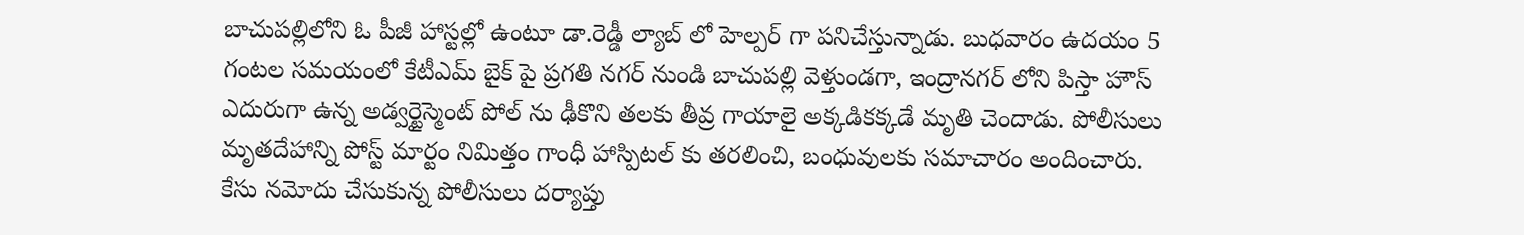బాచుపల్లిలోని ఓ పీజీ హాస్టల్లో ఉంటూ డా.రెడ్డీ ల్యాబ్ లో హెల్పర్ గా పనిచేస్తున్నాడు. బుధవారం ఉదయం 5 గంటల సమయంలో కేటీఎమ్ బైక్ పై ప్రగతి నగర్ నుండి బాచుపల్లి వెళ్తుండగా, ఇంద్రానగర్ లోని పిస్తా హౌస్ ఎదురుగా ఉన్న అడ్వర్టైస్మెంట్ పోల్ ను ఢీకొని తలకు తీవ్ర గాయాలై అక్కడికక్కడే మృతి చెందాడు. పోలీసులు మృతదేహాన్ని పోస్ట్ మార్టం నిమిత్తం గాంధీ హాస్పిటల్ కు తరలించి, బంధువులకు సమాచారం అందించారు. కేసు నమోదు చేసుకున్న పోలీసులు దర్యాప్తు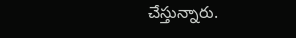చేస్తున్నారు.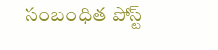సంబంధిత పోస్ట్